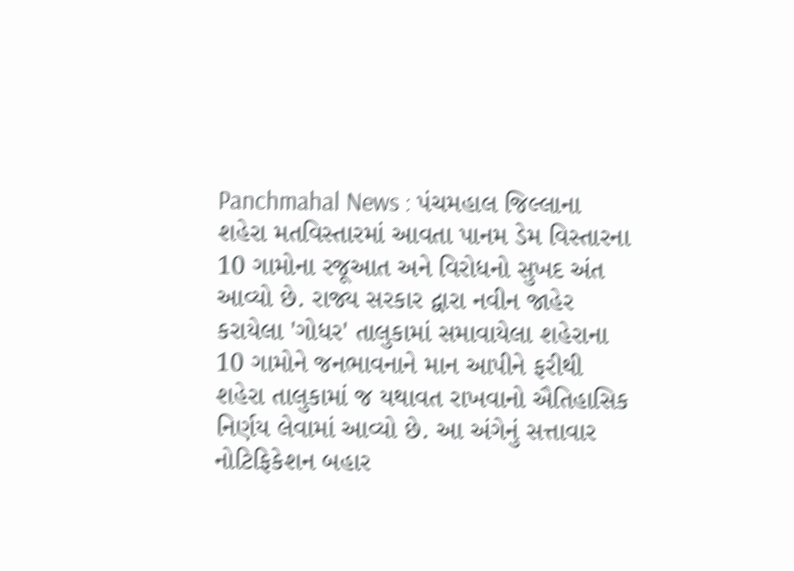Panchmahal News : પંચમહાલ જિલ્લાના શહેરા મતવિસ્તારમાં આવતા પાનમ ડેમ વિસ્તારના 10 ગામોના રજૂઆત અને વિરોધનો સુખદ અંત આવ્યો છે. રાજ્ય સરકાર દ્વારા નવીન જાહેર કરાયેલા 'ગોધર' તાલુકામાં સમાવાયેલા શહેરાના 10 ગામોને જનભાવનાને માન આપીને ફરીથી શહેરા તાલુકામાં જ યથાવત રાખવાનો ઐતિહાસિક નિર્ણય લેવામાં આવ્યો છે. આ અંગેનું સત્તાવાર નોટિફિકેશન બહાર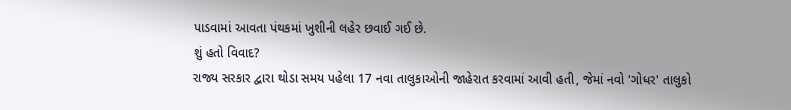પાડવામાં આવતા પંથકમાં ખુશીની લહેર છવાઈ ગઈ છે.
શું હતો વિવાદ?
રાજ્ય સરકાર દ્વારા થોડા સમય પહેલા 17 નવા તાલુકાઓની જાહેરાત કરવામાં આવી હતી, જેમાં નવો 'ગોધર' તાલુકો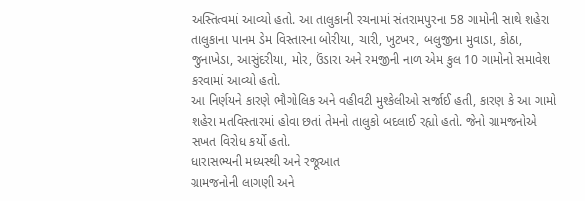અસ્તિત્વમાં આવ્યો હતો. આ તાલુકાની રચનામાં સંતરામપુરના 58 ગામોની સાથે શહેરા તાલુકાના પાનમ ડેમ વિસ્તારના બોરીયા, ચારી, ખુટખર, બલુજીના મુવાડા, કોઠા, જુનાખેડા, આસુંદરીયા, મોર, ઉંડારા અને રમજીની નાળ એમ કુલ 10 ગામોનો સમાવેશ કરવામાં આવ્યો હતો.
આ નિર્ણયને કારણે ભૌગોલિક અને વહીવટી મુશ્કેલીઓ સર્જાઈ હતી, કારણ કે આ ગામો શહેરા મતવિસ્તારમાં હોવા છતાં તેમનો તાલુકો બદલાઈ રહ્યો હતો. જેનો ગ્રામજનોએ સખત વિરોધ કર્યો હતો.
ધારાસભ્યની મધ્યસ્થી અને રજૂઆત
ગ્રામજનોની લાગણી અને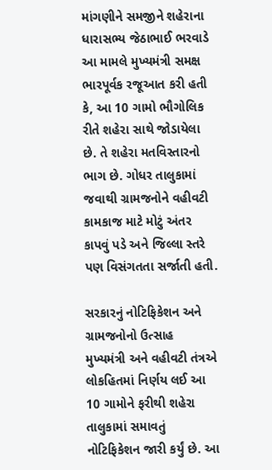માંગણીને સમજીને શહેરાના ધારાસભ્ય જેઠાભાઈ ભરવાડે આ મામલે મુખ્યમંત્રી સમક્ષ ભારપૂર્વક રજૂઆત કરી હતી કે, આ 10 ગામો ભૌગોલિક રીતે શહેરા સાથે જોડાયેલા છે. તે શહેરા મતવિસ્તારનો ભાગ છે. ગોધર તાલુકામાં જવાથી ગ્રામજનોને વહીવટી કામકાજ માટે મોટું અંતર કાપવું પડે અને જિલ્લા સ્તરે પણ વિસંગતતા સર્જાતી હતી.

સરકારનું નોટિફિકેશન અને ગ્રામજનોનો ઉત્સાહ
મુખ્યમંત્રી અને વહીવટી તંત્રએ લોકહિતમાં નિર્ણય લઈ આ 10 ગામોને ફરીથી શહેરા તાલુકામાં સમાવતું નોટિફિકેશન જારી કર્યું છે. આ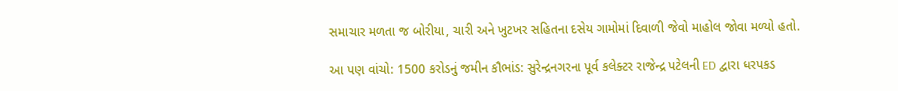સમાચાર મળતા જ બોરીયા, ચારી અને ખુટખર સહિતના દસેય ગામોમાં દિવાળી જેવો માહોલ જોવા મળ્યો હતો.

આ પણ વાંચો: 1500 કરોડનું જમીન કૌભાંડ: સુરેન્દ્રનગરના પૂર્વ કલેક્ટર રાજેન્દ્ર પટેલની ED દ્વારા ધરપકડ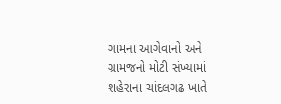ગામના આગેવાનો અને ગ્રામજનો મોટી સંખ્યામાં શહેરાના ચાંદલગઢ ખાતે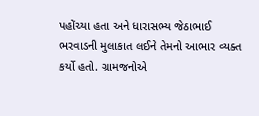પહોંચ્યા હતા અને ધારાસભ્ય જેઠાભાઈ ભરવાડની મુલાકાત લઈને તેમનો આભાર વ્યક્ત કર્યો હતો. ગ્રામજનોએ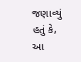જણાવ્યું હતું કે, આ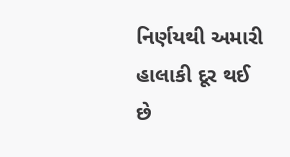નિર્ણયથી અમારી હાલાકી દૂર થઈ છે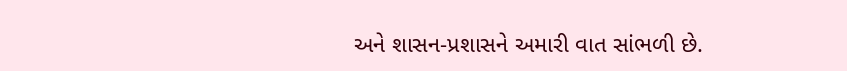અને શાસન-પ્રશાસને અમારી વાત સાંભળી છે.